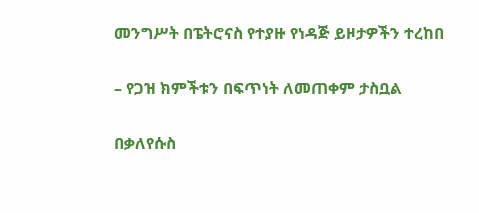መንግሥት በፔትሮናስ የተያዙ የነዳጅ ይዞታዎችን ተረከበ

– የጋዝ ክምችቱን በፍጥነት ለመጠቀም ታስቧል

በቃለየሱስ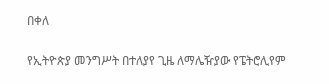በቀለ

የኢትዮጵያ መንግሥት በተለያየ ጊዜ ለማሌዥያው የፔትሮሊየም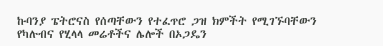ኩባንያ ፔትሮናስ የሰጣቸውን የተፈጥሮ ጋዝ ክምችት የሚገኙባቸውን የካሉብና የሂላላ መሬቶችና ሌሎች በኦጋዴን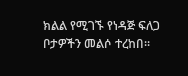ክልል የሚገኙ የነዳጅ ፍለጋ ቦታዎችን መልሶ ተረከበ፡፡